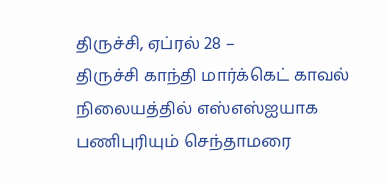திருச்சி, ஏப்ரல் 28 –
திருச்சி காந்தி மார்க்கெட் காவல் நிலையத்தில் எஸ்எஸ்ஐயாக பணிபுரியும் செந்தாமரை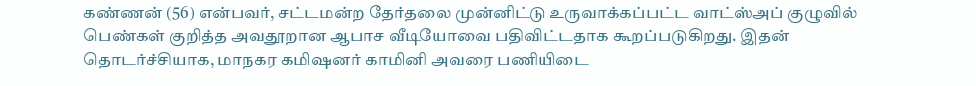கண்ணன் (56) என்பவர், சட்டமன்ற தேர்தலை முன்னிட்டு உருவாக்கப்பட்ட வாட்ஸ்அப் குழுவில் பெண்கள் குறித்த அவதூறான ஆபாச வீடியோவை பதிவிட்டதாக கூறப்படுகிறது. இதன் தொடர்ச்சியாக, மாநகர கமிஷனர் காமினி அவரை பணியிடை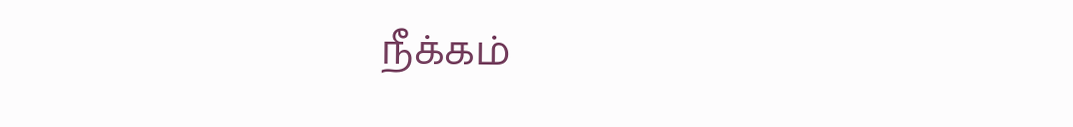நீக்கம்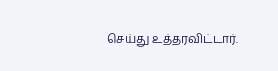செய்து உத்தரவிட்டார்.